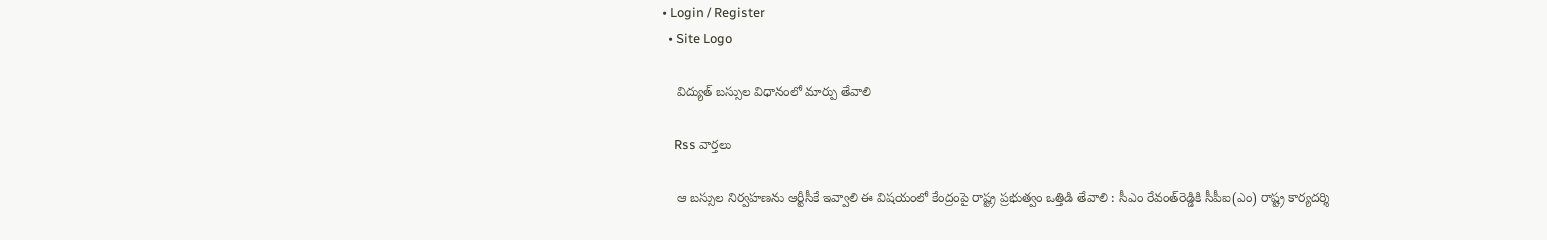• Login / Register
  • Site Logo

    విద్యుత్ బస్సుల విధానంలో మార్పు తేవాలి

    Rss వార్తలు

    ఆ బస్సుల నిర్వహణను ఆర్టీసీకే ఇవ్వాలి ఈ విషయంలో కేంద్రంపై రాష్ట్ర ప్రభుత్వం ఒత్తిడి తేవాలి : సీఎం రేవంత్‌రెడ్డికి సీపీఐ(ఎం) రాష్ట్ర కార్యదర్శి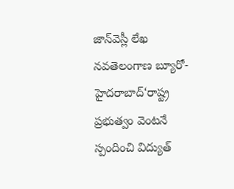జాన్‌వెస్లీ లేఖ నవతెలంగాణ బ్యూరో-హైదరాబాద్‌‘రాష్ట్ర ప్రభుత్వం వెంటనే స్పందించి విద్యుత్‌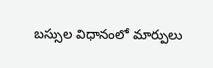బస్సుల విధానంలో మార్పులు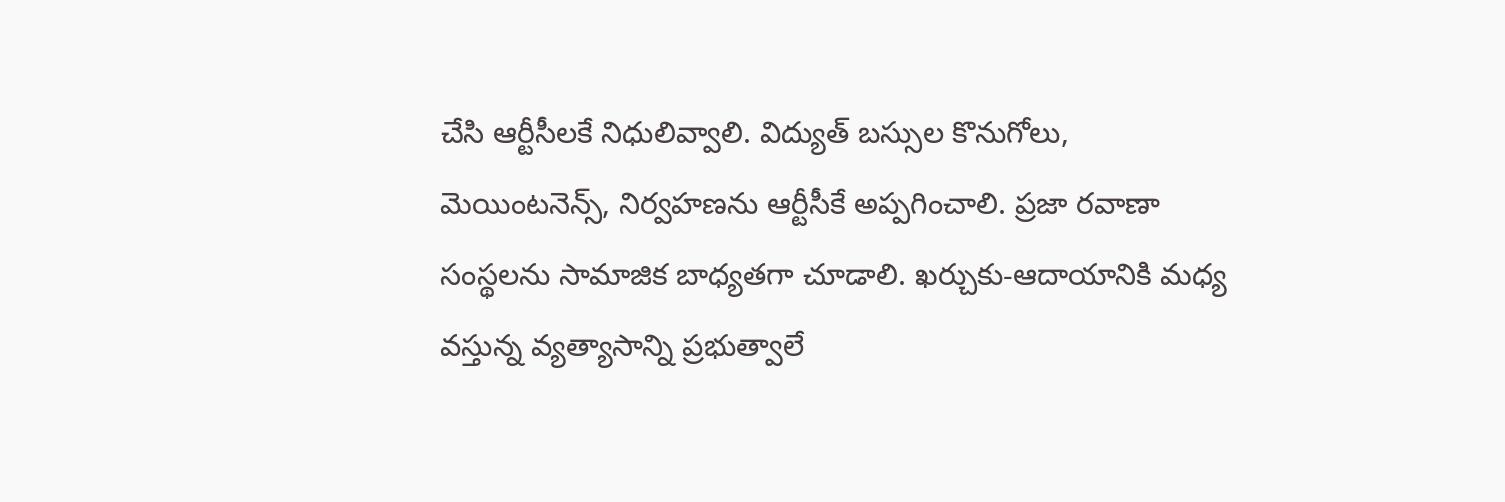చేసి ఆర్టీసీలకే నిధులివ్వాలి. విద్యుత్‌ బస్సుల కొనుగోలు, మెయింటనెన్స్‌, నిర్వహణను ఆర్టీసీకే అప్పగించాలి. ప్రజా రవాణా సంస్థలను సామాజిక బాధ్యతగా చూడాలి. ఖర్చుకు-ఆదాయానికి మధ్య వస్తున్న వ్యత్యాసాన్ని ప్రభుత్వాలే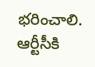భరించాలి. ఆర్టీసీకి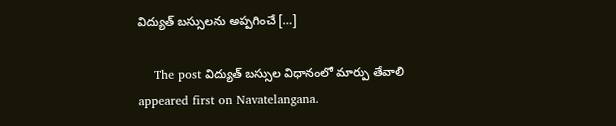విద్యుత్‌ బస్సులను అప్పగించే […]

    The post విద్యుత్‌ బస్సుల విధానంలో మార్పు తేవాలి appeared first on Navatelangana.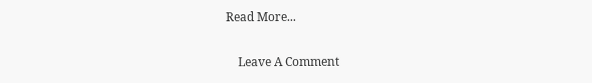Read More...

    Leave A Comment